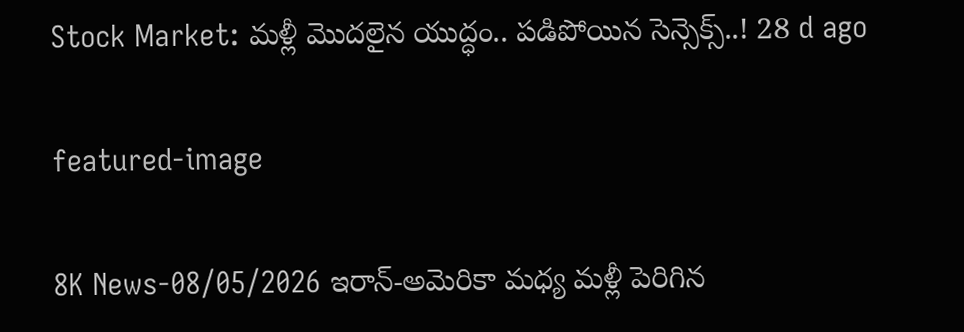Stock Market: మళ్లీ మొదలైన యుద్ధం.. పడిపోయిన సెన్సెక్స్..! 28 d ago

featured-image

8K News-08/05/2026 ఇరాన్-అమెరికా మధ్య మళ్లీ పెరిగిన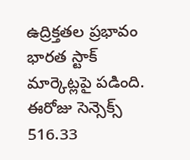ఉద్రిక్తతల ప్రభావం భారత స్టాక్ మార్కెట్లపై పడింది. ఈరోజు సెన్సెక్స్ 516.33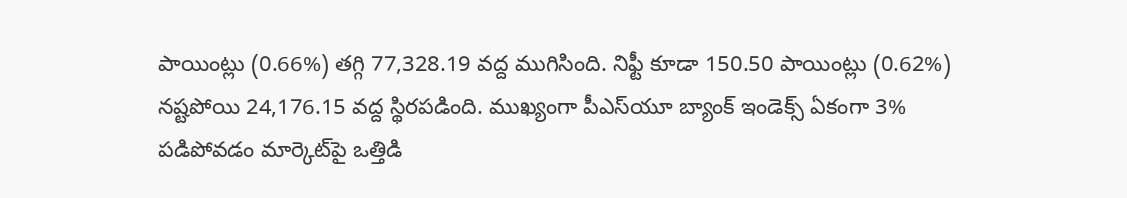పాయింట్లు (0.66%) తగ్గి 77,328.19 వద్ద ముగిసింది. నిఫ్టీ కూడా 150.50 పాయింట్లు (0.62%) నష్టపోయి 24,176.15 వద్ద స్థిరపడింది. ముఖ్యంగా పీఎస్‌యూ బ్యాంక్ ఇండెక్స్ ఏకంగా 3% పడిపోవడం మార్కెట్‌పై ఒత్తిడి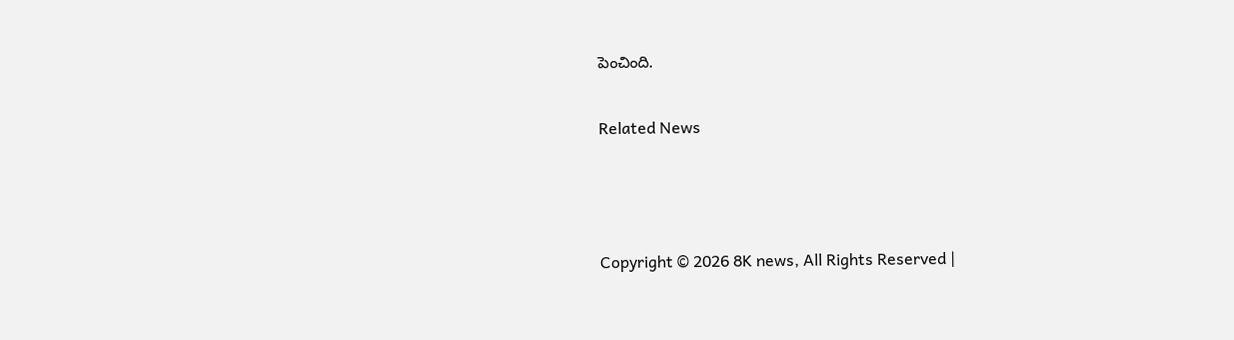పెంచింది.

Related News



Copyright © 2026 8K news, All Rights Reserved |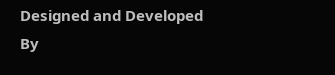Designed and Developed By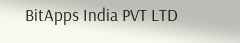BitApps India PVT LTD